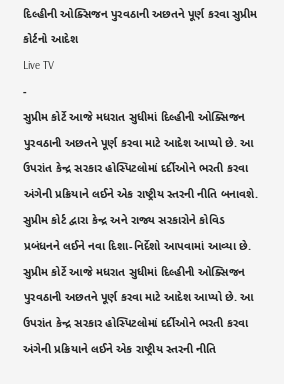દિલ્હીની ઓક્સિજન પુરવઠાની અછતને પૂર્ણ કરવા સુપ્રીમ કોર્ટનો આદેશ
Live TV
-
સુપ્રીમ કોર્ટે આજે મધરાત સુધીમાં દિલ્હીની ઓક્સિજન પુરવઠાની અછતને પૂર્ણ કરવા માટે આદેશ આપ્યો છે. આ ઉપરાંત કેન્દ્ર સરકાર હોસ્પિટલોમાં દર્દીઓને ભરતી કરવા અંગેની પ્રક્રિયાને લઈને એક રાષ્ટ્રીય સ્તરની નીતિ બનાવશે.
સુપ્રીમ કોર્ટ દ્વારા કેન્દ્ર અને રાજ્ય સરકારોને કોવિડ પ્રબંધનને લઈને નવા દિશા-નિર્દેશો આપવામાં આવ્યા છે. સુપ્રીમ કોર્ટે આજે મધરાત સુધીમાં દિલ્હીની ઓક્સિજન પુરવઠાની અછતને પૂર્ણ કરવા માટે આદેશ આપ્યો છે. આ ઉપરાંત કેન્દ્ર સરકાર હોસ્પિટલોમાં દર્દીઓને ભરતી કરવા અંગેની પ્રક્રિયાને લઈને એક રાષ્ટ્રીય સ્તરની નીતિ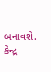બનાવશે. કેન્દ્ર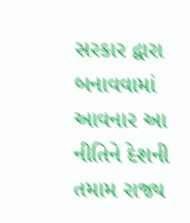સરકાર દ્વારા બનાવવામાં આવનાર આ નીતિને દેશની તમામ રાજ્ય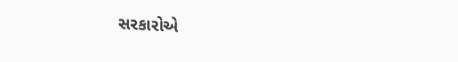સરકારોએ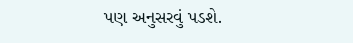પણ અનુસરવું પડશે.